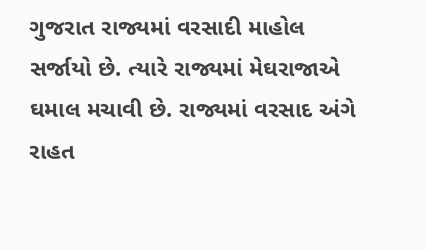ગુજરાત રાજ્યમાં વરસાદી માહોલ સર્જાયો છે. ત્યારે રાજ્યમાં મેઘરાજાએ ઘમાલ મચાવી છે. રાજ્યમાં વરસાદ અંગે રાહત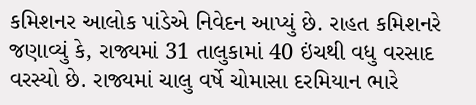કમિશનર આલોક પાંડેએ નિવેદન આપ્યું છે. રાહત કમિશનરે જણાવ્યું કે, રાજ્યમાં 31 તાલુકામાં 40 ઇંચથી વધુ વરસાદ વરસ્યો છે. રાજ્યમાં ચાલુ વર્ષે ચોમાસા દરમિયાન ભારે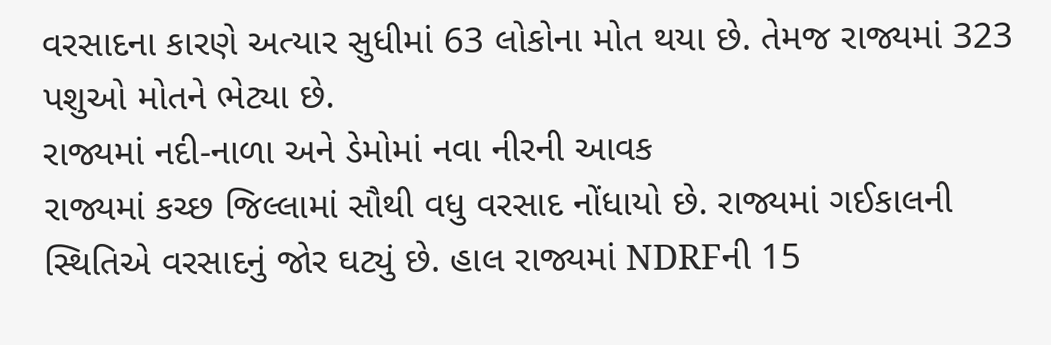વરસાદના કારણે અત્યાર સુધીમાં 63 લોકોના મોત થયા છે. તેમજ રાજ્યમાં 323 પશુઓ મોતને ભેટ્યા છે.
રાજ્યમાં નદી-નાળા અને ડેમોમાં નવા નીરની આવક
રાજ્યમાં કચ્છ જિલ્લામાં સૌથી વધુ વરસાદ નોંધાયો છે. રાજ્યમાં ગઈકાલની સ્થિતિએ વરસાદનું જોર ઘટ્યું છે. હાલ રાજ્યમાં NDRFની 15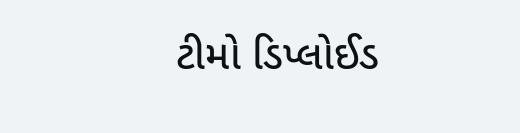ટીમો ડિપ્લોઈડ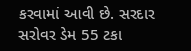કરવામાં આવી છે. સરદાર સરોવર ડેમ 55 ટકા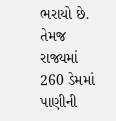ભરાયો છે. તેમજ રાજ્યમાં 260 ડેમમાં પાણીની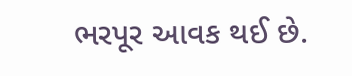ભરપૂર આવક થઈ છે.